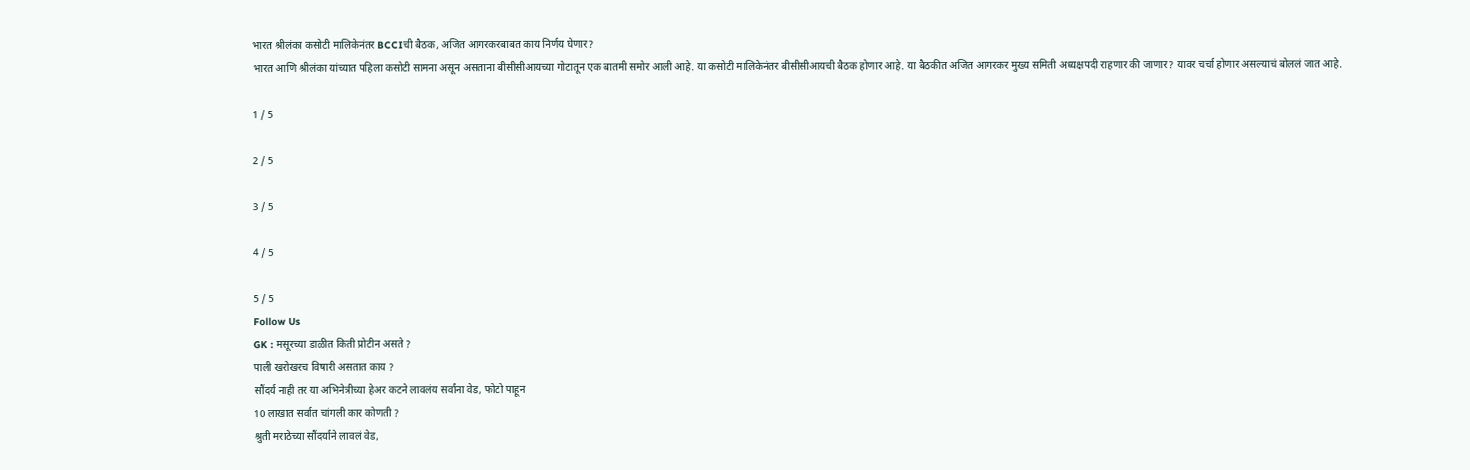भारत श्रीलंका कसोटी मालिकेनंतर BCCIची बैठक, अजित आगरकरबाबत काय निर्णय घेणार?
भारत आणि श्रीलंका यांच्यात पहिला कसोटी सामना असून असताना बीसीसीआयच्या गोटातून एक बातमी समोर आली आहे. या कसोटी मालिकेनंतर बीसीसीआयची बैठक होणार आहे. या बैठकीत अजित आगरकर मुख्य समिती अध्यक्षपदी राहणार की जाणार? यावर चर्चा होणार असल्याचं बोललं जात आहे.

1 / 5

2 / 5

3 / 5

4 / 5

5 / 5
Follow Us
GK : मसूरच्या डाळीत किती प्रोटीन असते ?
पाली खरोखरच विषारी असतात काय ?
सौंदर्य नाही तर या अभिनेत्रीच्या हेअर कटने लावलंय सर्वांना वेड, फोटो पाहून
10 लाखात सर्वात चांगली कार कोणती ?
श्रुती मराठेच्या सौंदर्याने लावलं वेड,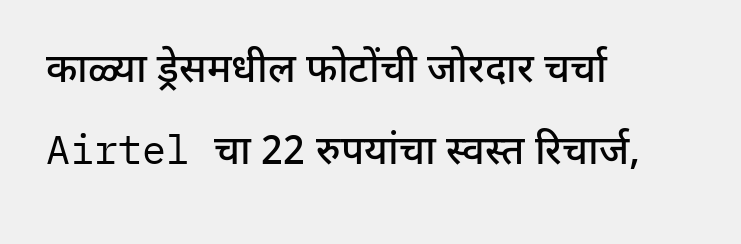काळ्या ड्रेसमधील फोटोंची जोरदार चर्चा
Airtel चा 22 रुपयांचा स्वस्त रिचार्ज,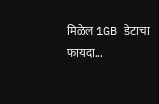मिळेल 1GB डेटाचा फायदा...